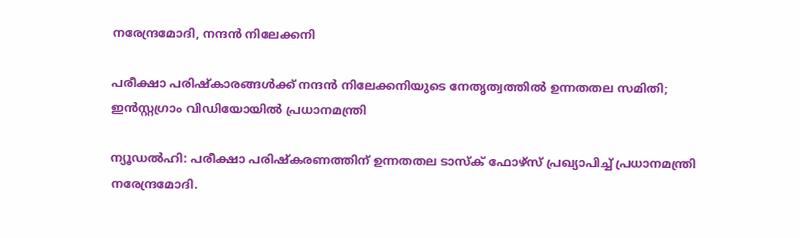നരേന്ദ്രമോദി, നന്ദൻ നിലേക്കനി

പരീക്ഷാ പരിഷ്കാരങ്ങൾക്ക് നന്ദൻ നിലേക്കനിയുടെ നേതൃത്വത്തിൽ ഉന്നതതല സമിതി; ഇൻസ്റ്റഗ്രാം വിഡിയോയിൽ പ്രധാനമന്ത്രി

ന്യൂഡൽഹി: പരീക്ഷാ പരിഷ്‍കരണത്തിന് ഉന്നതതല ടാസ്ക് ഫോഴ്സ് പ്രഖ്യാപിച്ച് പ്രധാനമന്ത്രി നരേന്ദ്രമോദി.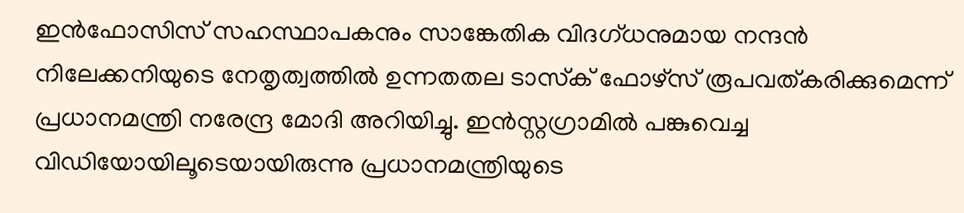ഇൻഫോസിസ് സഹസ്ഥാപകനും സാങ്കേതിക വിദഗ്ധനുമായ നന്ദൻ നിലേക്കനിയുടെ നേതൃത്വത്തിൽ ഉന്നതതല ടാസ്‌ക് ഫോഴ്സ് രൂപവത്കരിക്കുമെന്ന് പ്രധാനമന്ത്രി നരേന്ദ്ര മോദി അറിയിച്ചു. ഇൻസ്റ്റഗ്രാമിൽ പങ്കുവെച്ച വിഡിയോയിലൂടെയായിരുന്നു പ്രധാനമന്ത്രിയുടെ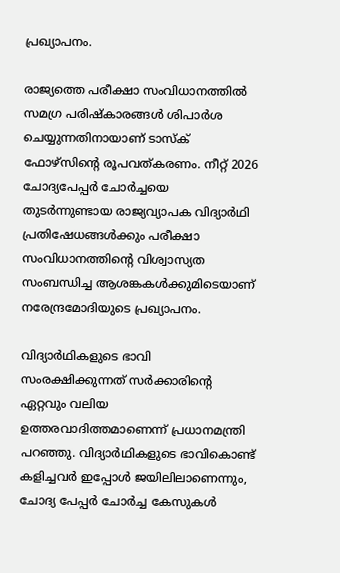പ്രഖ്യാപനം.

രാജ്യത്തെ പരീക്ഷാ സംവിധാനത്തിൽ സമഗ്ര പരിഷ്കാരങ്ങൾ ശിപാർശ ചെയ്യുന്നതിനായാണ് ടാസ്ക് ഫോഴ്സിന്റെ രൂപവത്കരണം. നീറ്റ് 2026 ചോദ്യപേപ്പർ ചോർച്ചയെ തുടർന്നുണ്ടായ രാജ്യവ്യാപക വിദ്യാർഥി പ്രതിഷേധങ്ങൾക്കും പരീക്ഷാ സംവിധാനത്തിന്റെ വിശ്വാസ്യത സംബന്ധിച്ച ആശങ്കകൾക്കുമിടെയാണ് നരേന്ദ്രമോദിയുടെ പ്രഖ്യാപനം.

വിദ്യാർഥികളുടെ ഭാവി സംരക്ഷിക്കുന്നത് സർക്കാരിന്റെ ഏറ്റവും വലിയ ഉത്തരവാദിത്തമാണെന്ന് പ്രധാനമന്ത്രി പറഞ്ഞു. വിദ്യാർഥികളുടെ ഭാവികൊണ്ട് കളിച്ചവർ ഇപ്പോൾ ജയിലിലാണെന്നും, ചോദ്യ പേപ്പർ ചോർച്ച കേസുകൾ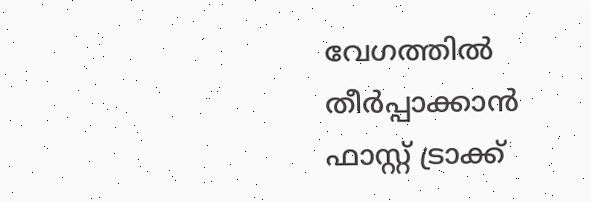വേഗത്തിൽ തീർപ്പാക്കാൻ ഫാസ്റ്റ് ട്രാക്ക്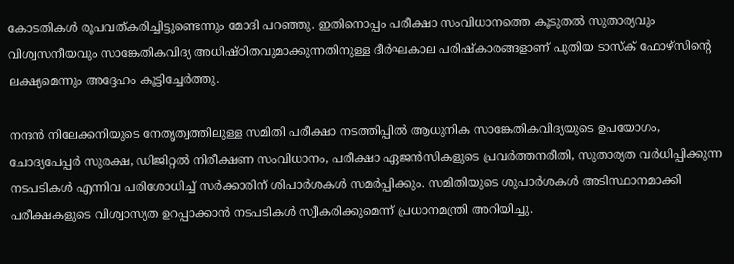കോടതികൾ രൂപവത്കരിച്ചിട്ടുണ്ടെന്നും മോദി പറഞ്ഞു. ഇതിനൊപ്പം പരീക്ഷാ സംവിധാനത്തെ കൂടുതൽ സുതാര്യവും വിശ്വസനീയവും സാങ്കേതികവിദ്യ അധിഷ്ഠിതവുമാക്കുന്നതിനുള്ള ദീർഘകാല പരിഷ്കാരങ്ങളാണ് പുതിയ ടാസ്‌ക് ഫോഴ്സിന്റെ ലക്ഷ്യമെന്നും അദ്ദേഹം കൂട്ടിച്ചേർത്തു.

നന്ദൻ നിലേക്കനിയുടെ നേതൃത്വത്തിലുള്ള സമിതി പരീക്ഷാ നടത്തിപ്പിൽ ആധുനിക സാങ്കേതികവിദ്യയുടെ ഉപയോഗം, ചോദ്യപേപ്പർ സുരക്ഷ, ഡിജിറ്റൽ നിരീക്ഷണ സംവിധാനം, പരീക്ഷാ ഏജൻസികളുടെ പ്രവർത്തനരീതി, സുതാര്യത വർധിപ്പിക്കുന്ന നടപടികൾ എന്നിവ പരിശോധിച്ച് സർക്കാരിന് ശിപാർശകൾ സമർപ്പിക്കും. സമിതിയുടെ ശുപാർശകൾ അടിസ്ഥാനമാക്കി പരീക്ഷകളുടെ വിശ്വാസ്യത ഉറപ്പാക്കാൻ നടപടികൾ സ്വീകരിക്കുമെന്ന് പ്രധാനമന്ത്രി അറിയിച്ചു.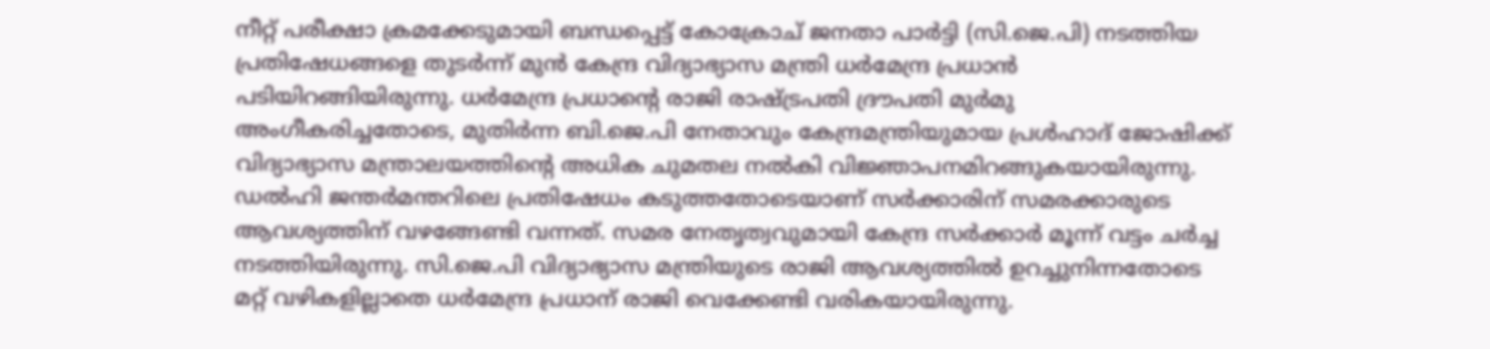നീറ്റ് പരീക്ഷാ ക്രമക്കേടുമായി ബന്ധപ്പെട്ട് കോക്രോച് ജനതാ പാർട്ടി (സി.ജെ.പി) നടത്തിയ പ്രതിഷേധങ്ങളെ തുടർന്ന് മുൻ കേന്ദ്ര വിദ്യാഭ്യാസ മന്ത്രി ധർമേന്ദ്ര പ്രധാൻ പടിയിറങ്ങിയിരുന്നു. ധർമേന്ദ്ര പ്രധാന്റെ രാജി രാഷ്ട്രപതി ദ്രൗപതി മുർമു അംഗീകരിച്ചതോടെ, മുതിർന്ന ബി.ജെ.പി നേതാവും കേന്ദ്രമന്ത്രിയുമായ പ്രൾഹാദ് ജോഷിക്ക് വിദ്യാഭ്യാസ മന്ത്രാലയത്തിന്റെ അധിക ചുമതല നൽകി വിജ്ഞാപനമിറങ്ങുകയായിരുന്നു. ഡൽഹി ജന്തർമന്തറിലെ പ്രതിഷേധം കടുത്തതോടെയാണ് സർക്കാരിന് സമരക്കാരുടെ ആവശ്യത്തിന് വഴങ്ങേണ്ടി വന്നത്. സമര നേതൃത്വവുമായി കേന്ദ്ര സർക്കാർ മൂന്ന് വട്ടം ചർച്ച നടത്തിയിരുന്നു. സി.ജെ.പി വിദ്യാഭ്യാസ മന്ത്രിയുടെ രാജി ആവശ്യത്തിൽ ഉറച്ചുനിന്നതോടെ മറ്റ് വഴികളില്ലാതെ ധർമേന്ദ്ര പ്രധാന് രാജി വെക്കേണ്ടി വരികയായിരുന്നു.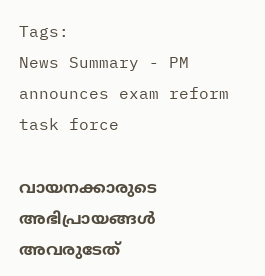Tags:
News Summary - PM announces exam reform task force

വായനക്കാരുടെ അഭിപ്രായങ്ങള്‍ അവരുടേത്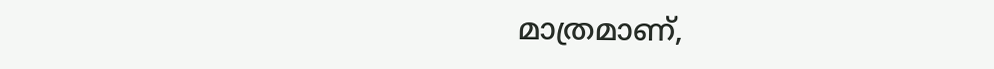മാത്രമാണ്,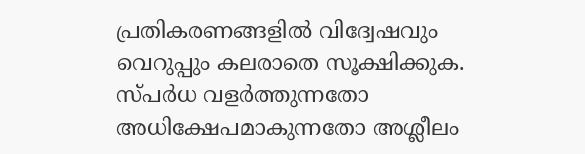പ്രതികരണങ്ങളിൽ വിദ്വേഷവും വെറുപ്പും കലരാതെ സൂക്ഷിക്കുക. സ്പർധ വളർത്തുന്നതോ അധിക്ഷേപമാകുന്നതോ അശ്ലീലം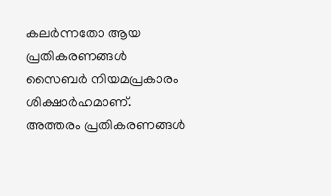കലർന്നതോ ആയ പ്രതികരണങ്ങൾ സൈബർ നിയമപ്രകാരം ശിക്ഷാർഹമാണ്. അത്തരം പ്രതികരണങ്ങൾ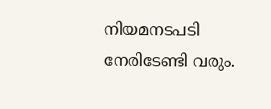നിയമനടപടി നേരിടേണ്ടി വരും.